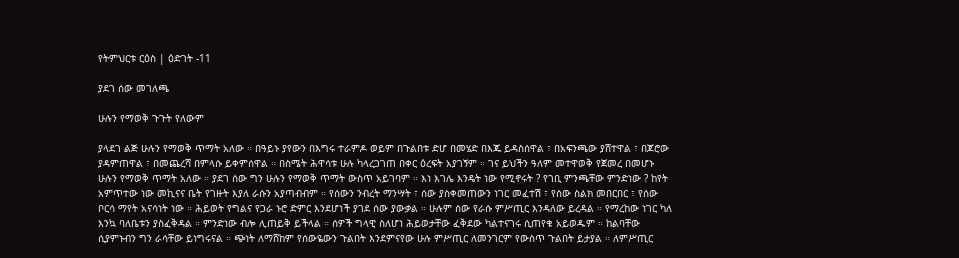የትምህርቱ ርዕስ | ዕድገት -11

ያደገ ሰው መገለጫ

ሁሉን የማወቅ ጉጉት የለውም

ያላደገ ልጅ ሁሉን የማወቅ ጥማት አለው ። በዓይኑ ያየውን በእግሩ ተራምዶ ወይም በጉልበቱ ድሆ በመሄድ በእጁ ይዳስሰዋል ፣ በአፍንጫው ያሸተዋል ፣ በጆሮው ያዳምጠዋል ፣ በመጨረሻ በምላሱ ይቀምሰዋል ። በስሜት ሕዋሳቱ ሁሉ ካላረጋገጠ በቀር ዕረፍት አያገኝም ። ገና ይህችን ዓለም መተዋወቅ የጀመረ በመሆኑ ሁሉን የማወቅ ጥማት አለው ። ያደገ ሰው ግን ሁሉን የማወቅ ጥማት ውስጥ አይገባም ። እነ እገሌ እንዴት ነው የሚኖሩት ? የገቢ ምንጫቸው ምንድነው ? ከየት አምጥተው ነው መኪናና ቤት የገዙት እያለ ራሱን አያጣብብም ። የሰውን ንብረት ማንሣት ፣ ሰው ያስቀመጠውን ነገር መፈተሽ ፣ የሰው ስልክ መበርበር ፣ የሰው ቦርሳ ማየት አናሳነት ነው ። ሕይወት የግልና የጋራ ኑሮ ድምር እንደሆነች ያገደ ሰው ያውቃል ። ሁሉም ሰው የራሱ ምሥጢር እንዳለው ይረዳል ። የማረከው ነገር ካለ እንኳ ባለቤቱን ያስፈቅዳል ። ምንድነው ብሎ ሊጠይቅ ይችላል ። ሰዎች ግላዊ ስለሆነ ሕይወታቸው ፈቅደው ካልተናገሩ ሲጠየቁ አይወዱም ። ከልባቸው ሲያምኑብን ግን ራሳቸው ይነግሩናል ። ጭነት ለማሸከም የሰውዬውን ጉልበት እንደምናየው ሁሉ ምሥጢር ለመንገርም የውስጥ ጉልበት ይታያል ። ለምሥጢር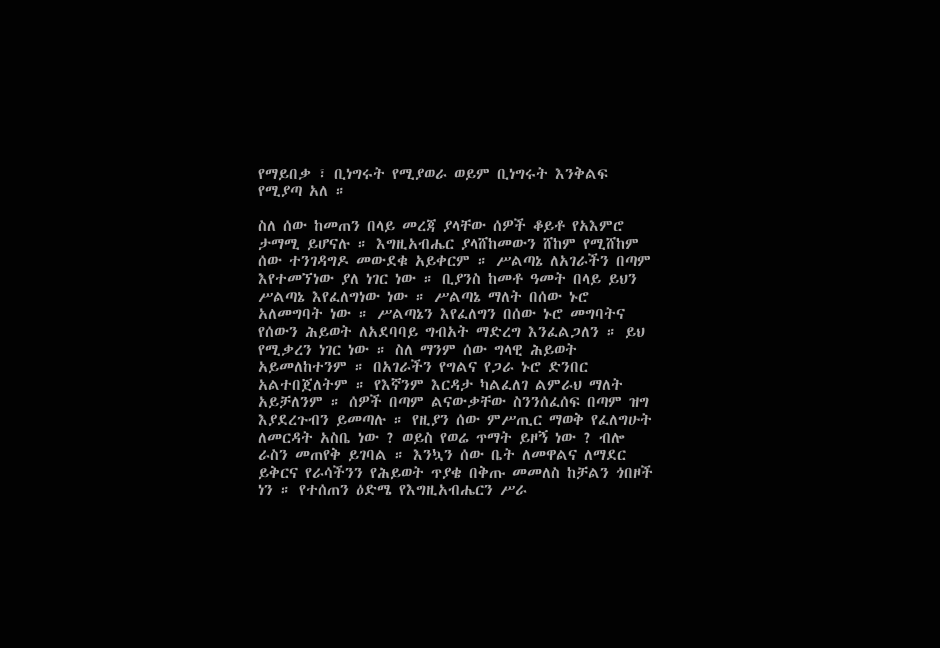የማይበቃ ፣ ቢነግሩት የሚያወራ ወይም ቢነግሩት እንቅልፍ የሚያጣ አለ ።

ስለ ሰው ከመጠን በላይ መረጃ ያላቸው ሰዎች ቆይቶ የአእምሮ ታማሚ ይሆናሉ ። እግዚአብሔር ያላሸከመውን ሸከም የሚሸከም ሰው ተንገዳግዶ መውደቁ አይቀርም ። ሥልጣኔ ለአገራችን በጣም እየተመኘነው ያለ ነገር ነው ። ቢያንስ ከመቶ ዓመት በላይ ይህን ሥልጣኔ እየፈለግነው ነው ። ሥልጣኔ ማለት በሰው ኑሮ አለመግባት ነው ። ሥልጣኔን እየፈለግን በሰው ኑሮ መግባትና የሰውን ሕይወት ለአደባባይ ግብአት ማድረግ እንፈልጋለን ። ይህ የሚቃረን ነገር ነው ። ስለ ማንም ሰው ግላዊ ሕይወት አይመለከተንም ። በአገራችን የግልና የጋራ ኑሮ ድንበር አልተበጀለትም ። የእኛንም እርዳታ ካልፈለገ ልምራህ ማለት አይቻለንም ። ሰዎች በጣም ልናውቃቸው ስንንሰፈሰፍ በጣም ዝግ እያደረጉብን ይመጣሉ ። የዚያን ሰው ምሥጢር ማወቅ የፈለግሁት ለመርዳት አስቤ ነው ? ወይስ የወሬ ጥማት ይዞኝ ነው ? ብሎ ራስን መጠየቅ ይገባል ። እንኳን ሰው ቤት ለመዋልና ለማደር ይቅርና የራሳችንን የሕይወት ጥያቄ በቅጡ መመለስ ከቻልን ጎበዞች ነን ። የተሰጠን ዕድሜ የእግዚአብሔርን ሥራ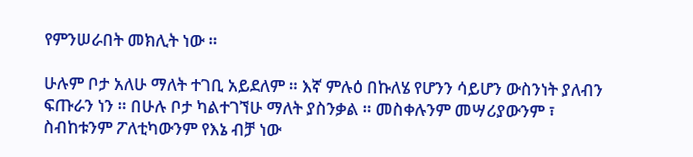የምንሠራበት መክሊት ነው ።

ሁሉም ቦታ አለሁ ማለት ተገቢ አይደለም ። እኛ ምሉዕ በኩለሄ የሆንን ሳይሆን ውስንነት ያለብን ፍጡራን ነን ። በሁሉ ቦታ ካልተገኘሁ ማለት ያስንቃል ። መስቀሉንም መሣሪያውንም ፣ ስብከቱንም ፖለቲካውንም የእኔ ብቻ ነው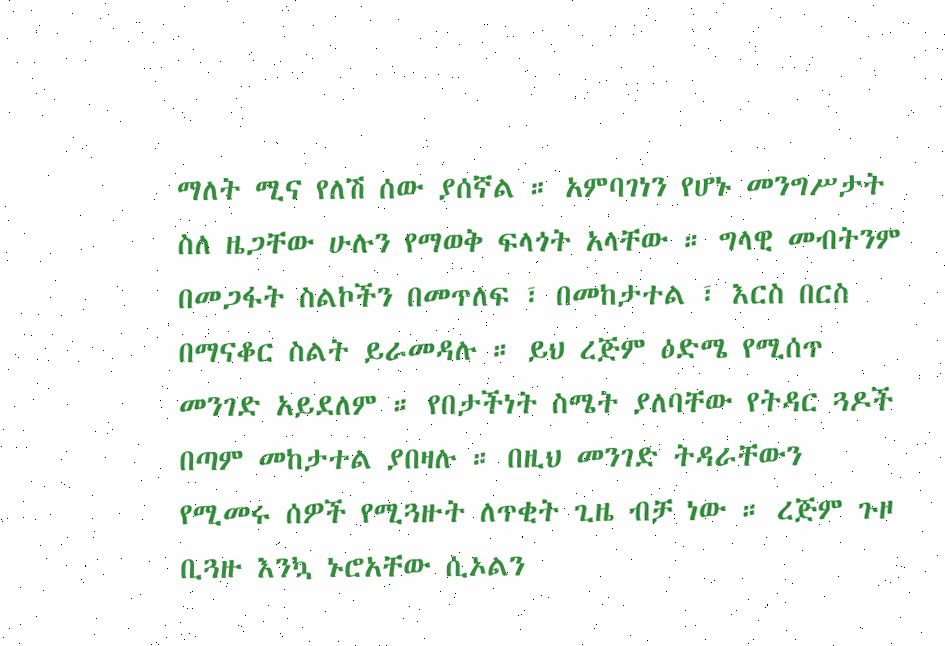ማለት ሚና የለሽ ሰው ያሰኛል ። አምባገነን የሆኑ መንግሥታት ስለ ዜጋቸው ሁሉን የማወቅ ፍላጎት አላቸው ። ግላዊ መብትንም በመጋፋት ስልኮችን በመጥለፍ ፣ በመከታተል ፣ እርስ በርስ በማናቆር ስልት ይራመዳሉ ። ይህ ረጅም ዕድሜ የሚሰጥ መንገድ አይደለም ። የበታችነት ስሜት ያለባቸው የትዳር ጓዶች በጣም መከታተል ያበዛሉ ። በዚህ መንገድ ትዳራቸውን የሚመሩ ሰዎች የሚጓዙት ለጥቂት ጊዜ ብቻ ነው ። ረጅም ጉዞ ቢጓዙ እንኳ ኑሮአቸው ሲኦልን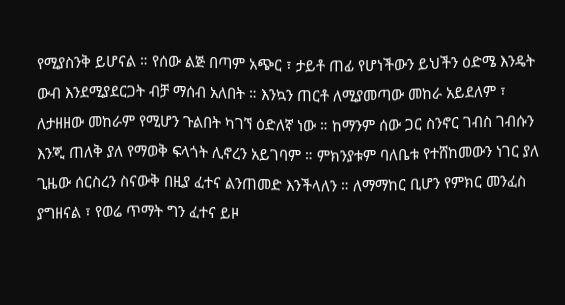የሚያስንቅ ይሆናል ። የሰው ልጅ በጣም አጭር ፣ ታይቶ ጠፊ የሆነችውን ይህችን ዕድሜ እንዴት ውብ እንደሚያደርጋት ብቻ ማሰብ አለበት ። እንኳን ጠርቶ ለሚያመጣው መከራ አይደለም ፣ ለታዘዘው መከራም የሚሆን ጉልበት ካገኘ ዕድለኛ ነው ። ከማንም ሰው ጋር ስንኖር ገብስ ገብሱን እንጂ ጠለቅ ያለ የማወቅ ፍላጎት ሊኖረን አይገባም ። ምክንያቱም ባለቤቱ የተሸከመውን ነገር ያለ ጊዜው ሰርስረን ስናውቅ በዚያ ፈተና ልንጠመድ እንችላለን ። ለማማከር ቢሆን የምክር መንፈስ ያግዘናል ፣ የወሬ ጥማት ግን ፈተና ይዞ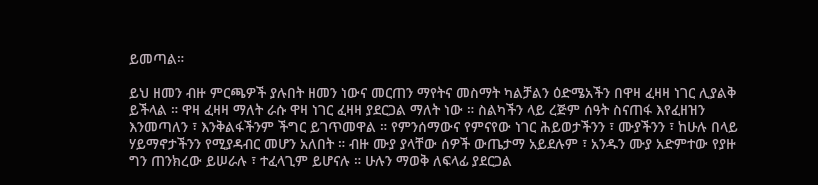ይመጣል።

ይህ ዘመን ብዙ ምርጫዎች ያሉበት ዘመን ነውና መርጠን ማየትና መስማት ካልቻልን ዕድሜአችን በዋዛ ፈዛዛ ነገር ሊያልቅ ይችላል ። ዋዛ ፈዛዛ ማለት ራሱ ዋዛ ነገር ፈዛዛ ያደርጋል ማለት ነው ። ስልካችን ላይ ረጅም ሰዓት ስናጠፋ እየፈዘዝን እንመጣለን ፣ እንቅልፋችንም ችግር ይገጥመዋል ። የምንሰማውና የምናየው ነገር ሕይወታችንን ፣ ሙያችንን ፣ ከሁሉ በላይ ሃይማኖታችንን የሚያዳብር መሆን አለበት ። ብዙ ሙያ ያላቸው ሰዎች ውጤታማ አይደሉም ፣ አንዱን ሙያ አድምተው የያዙ ግን ጠንክረው ይሠራሉ ፣ ተፈላጊም ይሆናሉ ። ሁሉን ማወቅ ለፍላፊ ያደርጋል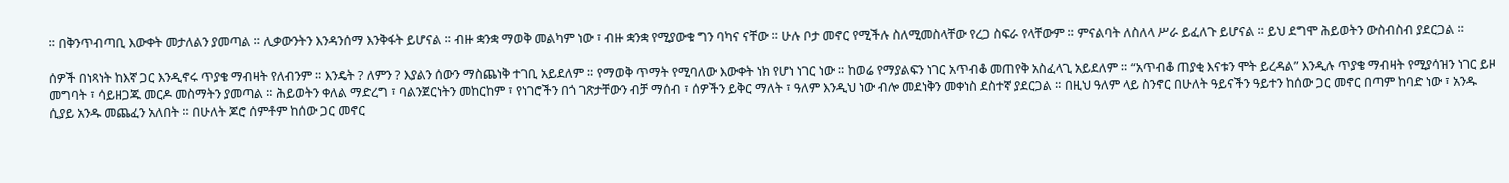። በቅንጥብጣቢ እውቀት መታለልን ያመጣል ። ሊቃውንትን እንዳንሰማ እንቅፋት ይሆናል ። ብዙ ቋንቋ ማወቅ መልካም ነው ፣ ብዙ ቋንቋ የሚያውቁ ግን ባካና ናቸው ። ሁሉ ቦታ መኖር የሚችሉ ስለሚመስላቸው የረጋ ስፍራ የላቸውም ። ምናልባት ለስለላ ሥራ ይፈለጉ ይሆናል ። ይህ ደግሞ ሕይወትን ውስብስብ ያደርጋል ።

ሰዎች በነጻነት ከእኛ ጋር እንዲኖሩ ጥያቄ ማብዛት የለብንም ። እንዴት ? ለምን ? እያልን ሰውን ማስጨነቅ ተገቢ አይደለም ። የማወቅ ጥማት የሚባለው እውቀት ነክ የሆነ ነገር ነው ። ከወሬ የማያልፍን ነገር አጥብቆ መጠየቅ አስፈላጊ አይደለም ። “አጥብቆ ጠያቂ እናቱን ሞት ይረዳል” እንዲሉ ጥያቄ ማብዛት የሚያሳዝን ነገር ይዞ መግባት ፣ ሳይዘጋጁ መርዶ መስማትን ያመጣል ። ሕይወትን ቀለል ማድረግ ፣ ባልንጀርነትን መከርከም ፣ የነገሮችን በጎ ገጽታቸውን ብቻ ማሰብ ፣ ሰዎችን ይቅር ማለት ፣ ዓለም እንዲህ ነው ብሎ መደነቅን መቀነስ ደስተኛ ያደርጋል ። በዚህ ዓለም ላይ ስንኖር በሁለት ዓይናችን ዓይተን ከሰው ጋር መኖር በጣም ከባድ ነው ፣ አንዱ ሲያይ አንዱ መጨፈን አለበት ። በሁለት ጆሮ ሰምቶም ከሰው ጋር መኖር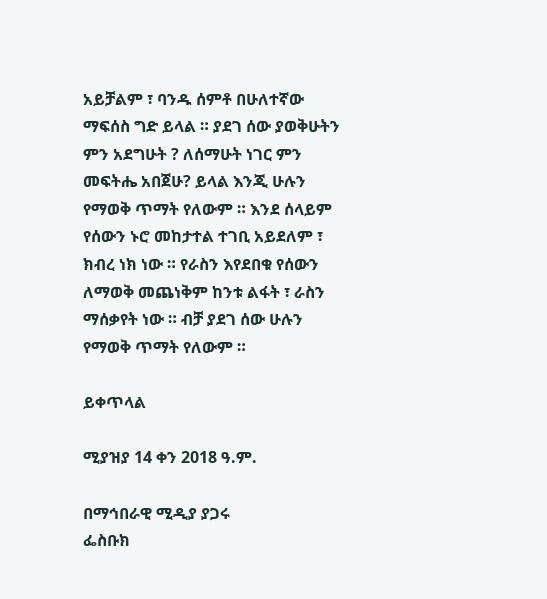አይቻልም ፣ ባንዱ ሰምቶ በሁለተኛው ማፍሰስ ግድ ይላል ። ያደገ ሰው ያወቅሁትን ምን አደግሁት ? ለሰማሁት ነገር ምን መፍትሔ አበጀሁ? ይላል እንጂ ሁሉን የማወቅ ጥማት የለውም ። እንደ ሰላይም የሰውን ኑሮ መከታተል ተገቢ አይደለም ፣ ክብረ ነክ ነው ። የራስን እየደበቁ የሰውን ለማወቅ መጨነቅም ከንቱ ልፋት ፣ ራስን ማሰቃየት ነው ። ብቻ ያደገ ሰው ሁሉን የማወቅ ጥማት የለውም ።

ይቀጥላል

ሚያዝያ 14 ቀን 2018 ዓ.ም.

በማኅበራዊ ሚዲያ ያጋሩ
ፌስቡክ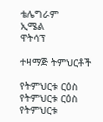ቴሌግራም
ኢሜል
ዋትሳፕ

ተዛማጅ ትምህርቶች

የትምህርቱ ርዕስ
የትምህርቱ ርዕስ
የትምህርቱ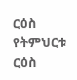ርዕስ
የትምህርቱ ርዕስ